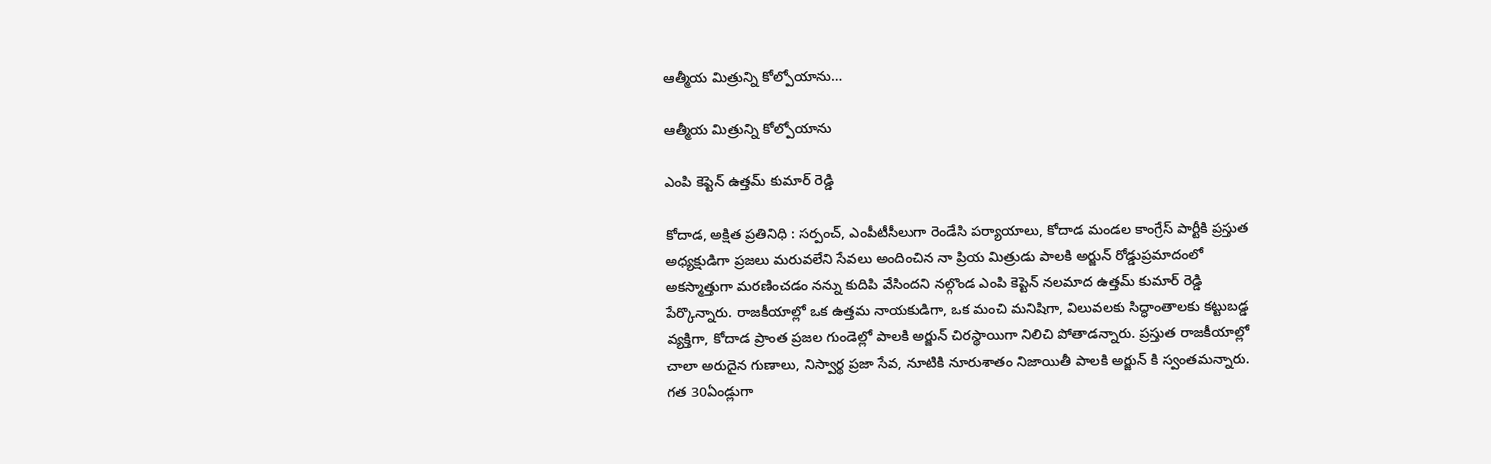ఆత్మీయ మిత్రున్ని కోల్పోయాను…

ఆత్మీయ మిత్రున్ని కోల్పోయాను

ఎంపి కెప్టెన్ ఉత్తమ్ కుమార్ రెడ్డి

కోదాడ, అక్షిత ప్రతినిధి : సర్పంచ్, ఎంపీటీసీలుగా రెండేసి పర్యాయాలు, కోదాడ మండల కాంగ్రేస్ పార్టీకి ప్రస్తుత అధ్యక్షుడిగా ప్రజలు మరువలేని సేవలు అందించిన నా ప్రియ మిత్రుడు పాలకి అర్జున్ రోడ్డుప్రమాదంలో అకస్మాత్తుగా మరణించడం నన్ను కుదిపి వేసిందని నల్గొండ ఎంపి కెప్టెన్ నలమాద ఉత్తమ్ కుమార్ రెడ్డి పేర్కొన్నారు. రాజకీయాల్లో ఒక ఉత్తమ నాయకుడిగా, ఒక మంచి మనిషిగా, విలువలకు సిద్ధాంతాలకు కట్టుబడ్డ వ్యక్తిగా, కోదాడ ప్రాంత ప్రజల గుండెల్లో పాలకి అర్జున్ చిరస్థాయిగా నిలిచి పోతాడన్నారు. ప్రస్తుత రాజకీయాల్లో చాలా అరుదైన గుణాలు, నిస్వార్థ ప్రజా సేవ, నూటికి నూరుశాతం నిజాయితీ పాలకి అర్జున్ కి స్వంతమన్నారు. గత 30ఏండ్లుగా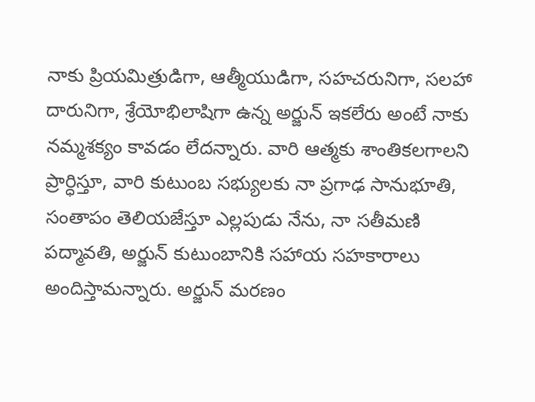నాకు ప్రియమిత్రుడిగా, ఆత్మీయుడిగా, సహచరునిగా, సలహా దారునిగా, శ్రేయోభిలాషిగా ఉన్న అర్జున్ ఇకలేరు అంటే నాకు నమ్మశక్యం కావడం లేదన్నారు. వారి ఆత్మకు శాంతికలగాలని ప్రార్ధిస్తూ, వారి కుటుంబ సభ్యులకు నా ప్రగాఢ సానుభూతి, సంతాపం తెలియజేస్తూ ఎల్లపుడు నేను, నా సతీమణి పద్మావతి, అర్జున్ కుటుంబానికి సహాయ సహకారాలు అందిస్తామన్నారు. అర్జున్ మరణం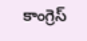కాంగ్రెస్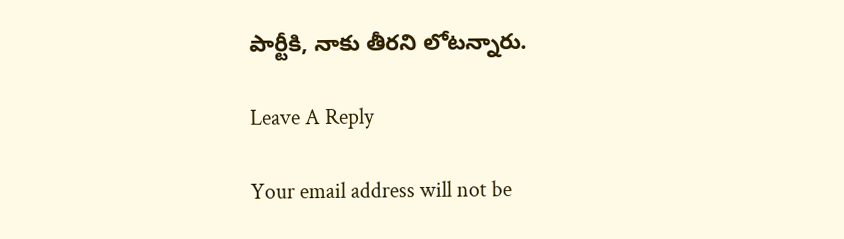పార్టీకి, నాకు తీరని లోటన్నారు.

Leave A Reply

Your email address will not be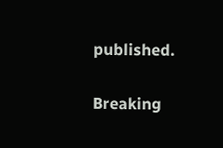published.

Breaking